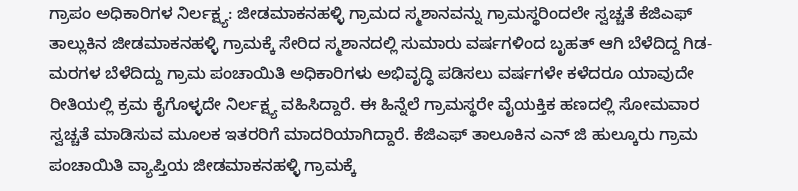ಗ್ರಾಪಂ ಅಧಿಕಾರಿಗಳ ನಿರ್ಲಕ್ಷ್ಯ: ಜೀಡಮಾಕನಹಳ್ಳಿ ಗ್ರಾಮದ ಸ್ಮಶಾನವನ್ನು ಗ್ರಾಮಸ್ಥರಿಂದಲೇ ಸ್ವಚ್ಚತೆ ಕೆಜಿಎಫ್ ತಾಲ್ಲುಕಿನ ಜೀಡಮಾಕನಹಳ್ಳಿ ಗ್ರಾಮಕ್ಕೆ ಸೇರಿದ ಸ್ಮಶಾನದಲ್ಲಿ ಸುಮಾರು ವರ್ಷಗಳಿಂದ ಬೃಹತ್ ಆಗಿ ಬೆಳೆದಿದ್ದ ಗಿಡ-ಮರಗಳ ಬೆಳೆದಿದ್ದು ಗ್ರಾಮ ಪಂಚಾಯಿತಿ ಅಧಿಕಾರಿಗಳು ಅಭಿವೃದ್ಧಿ ಪಡಿಸಲು ವರ್ಷಗಳೇ ಕಳೆದರೂ ಯಾವುದೇ ರೀತಿಯಲ್ಲಿ ಕ್ರಮ ಕೈಗೊಳ್ಳದೇ ನಿರ್ಲಕ್ಷ್ಯ ವಹಿಸಿದ್ದಾರೆ. ಈ ಹಿನ್ನೆಲೆ ಗ್ರಾಮಸ್ಥರೇ ವೈಯಕ್ತಿಕ ಹಣದಲ್ಲಿ ಸೋಮವಾರ ಸ್ವಚ್ಚತೆ ಮಾಡಿಸುವ ಮೂಲಕ ಇತರರಿಗೆ ಮಾದರಿಯಾಗಿದ್ದಾರೆ. ಕೆಜಿಎಫ್ ತಾಲೂಕಿನ ಎನ್ ಜಿ ಹುಲ್ಕೂರು ಗ್ರಾಮ ಪಂಚಾಯಿತಿ ವ್ಯಾಪ್ತಿಯ ಜೀಡಮಾಕನಹಳ್ಳಿ ಗ್ರಾಮಕ್ಕೆ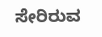ಸೇರಿರುವ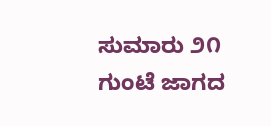ಸುಮಾರು ೨೧ ಗುಂಟೆ ಜಾಗದ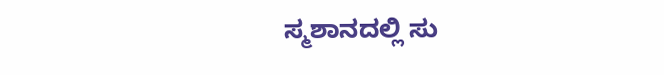ಸ್ಮಶಾನದಲ್ಲಿ ಸು